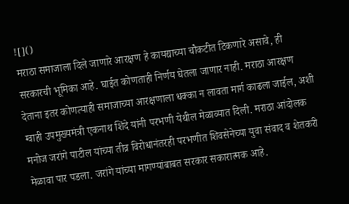![]()
मराठा समाजाला दिले जाणारे आरक्षण हे कायद्याच्या चौकटीत टिकणारे असावे, ही सरकारची भूमिका आहे. घाईत कोणताही निर्णय घेतला जाणार नाही. मराठा आरक्षण देताना इतर कोणत्याही समाजाच्या आरक्षणाला धक्का न लावता मार्ग काढला जाईल, अशी ग्वाही उपमुख्यमंत्री एकनाथ शिंदे यांनी परभणी येथील मेळाव्यात दिली. मराठा आंदोलक मनोज जरांगे पाटील यांच्या तीव्र विरोधानंतरही परभणीत शिवसेनेच्या युवा संवाद व शेतकरी मेळावा पार पडला. जरांगे यांच्या मागण्यांबाबत सरकार सकारात्मक आहे.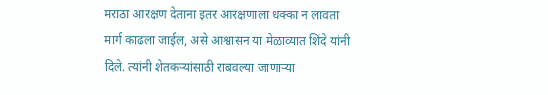मराठा आरक्षण देताना इतर आरक्षणाला धक्का न लावता मार्ग काढला जाईल, असे आश्वासन या मेळाव्यात शिंदे यांनी दिले. त्यांनी शेतकऱ्यांसाठी राबवल्या जाणाऱ्या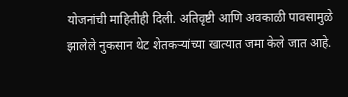योजनांची माहितीही दिली. अतिवृष्टी आणि अवकाळी पावसामुळे झालेले नुकसान थेट शेतकऱ्यांच्या खात्यात जमा केले जात आहे.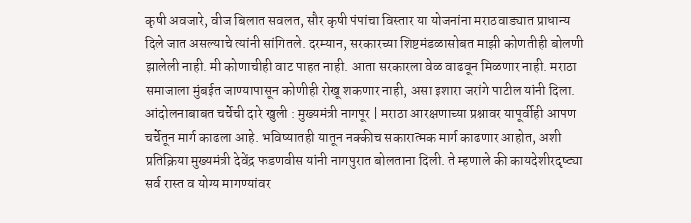कृषी अवजारे, वीज बिलात सवलत, सौर कृषी पंपांचा विस्तार या योजनांना मराठवाड्यात प्राधान्य दिले जात असल्याचे त्यांनी सांगितले. दरम्यान, सरकारच्या शिष्टमंडळासोबत माझी कोणतीही बोलणी झालेली नाही. मी कोणाचीही वाट पाहत नाही. आता सरकारला वेळ वाढवून मिळणार नाही. मराठा समाजाला मुंबईत जाण्यापासून कोणीही रोखू शकणार नाही, असा इशारा जरांगे पाटील यांनी दिला. आंदोलनाबाबत चर्चेची दारे खुली : मुख्यमंत्री नागपूर | मराठा आरक्षणाच्या प्रश्नावर यापूर्वीही आपण चर्चेतून मार्ग काढला आहे. भविष्यातही यातून नक्कीच सकारात्मक मार्ग काढणार आहोत, अशी प्रतिक्रिया मुख्यमंत्री देवेंद्र फडणवीस यांनी नागपुरात बोलताना दिली. ते म्हणाले की कायदेशीरदृष्ट्या सर्व रास्त व योग्य मागण्यांवर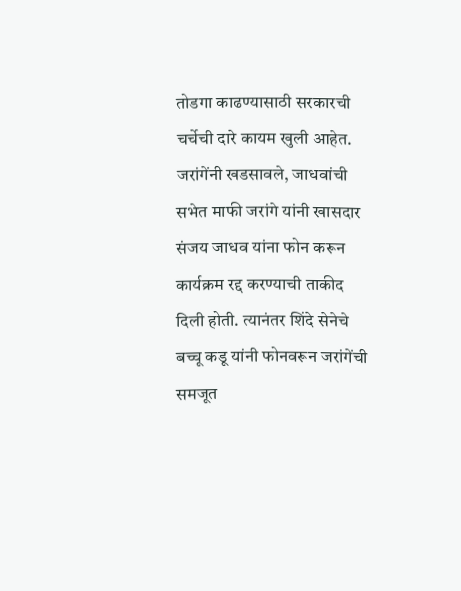तोडगा काढण्यासाठी सरकारची चर्चेची दारे कायम खुली आहेत. जरांगेंनी खडसावले, जाधवांची सभेत माफी जरांगे यांनी खासदार संजय जाधव यांना फोन करून कार्यक्रम रद्द करण्याची ताकीद दिली होती. त्यानंतर शिंदे सेनेचे बच्चू कडू यांनी फोनवरून जरांगेंची समजूत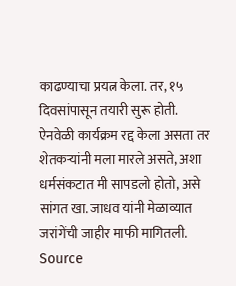काढण्याचा प्रयत्न केला. तर, १५ दिवसांपासून तयारी सुरू होती. ऐनवेळी कार्यक्रम रद्द केला असता तर शेतकऱ्यांनी मला मारले असते, अशा धर्मसंकटात मी सापडलो होतो, असे सांगत खा. जाधव यांनी मेळाव्यात जरांगेंची जाहीर माफी मागितली.
Source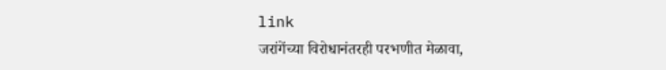link
जरांगेंच्या विरोधानंतरही परभणीत मेळावा,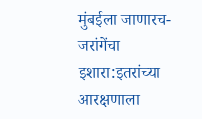मुंबईला जाणारच- जरांगेंचा इशारा:इतरांच्या आरक्षणाला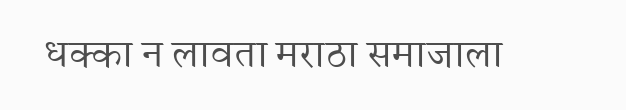धक्का न लावता मराठा समाजाला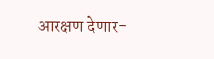आरक्षण देणार-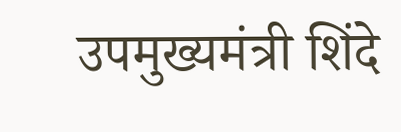उपमुख्यमंत्री शिंदे